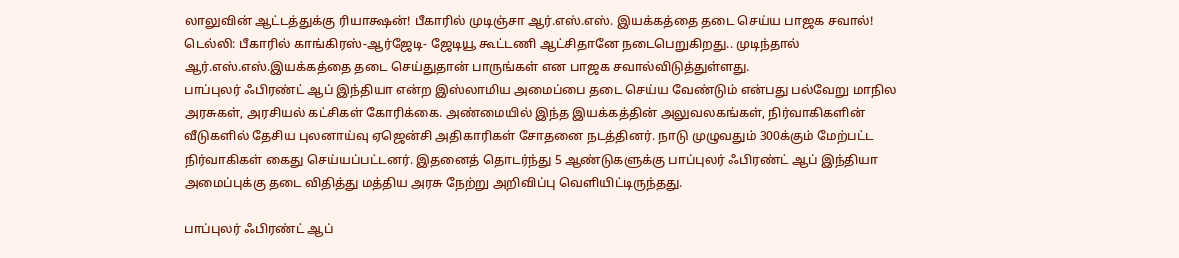லாலுவின் ஆட்டத்துக்கு ரியாக்ஷன்! பீகாரில் முடிஞ்சா ஆர்.எஸ்.எஸ். இயக்கத்தை தடை செய்ய பாஜக சவால்!
டெல்லி: பீகாரில் காங்கிரஸ்-ஆர்ஜேடி- ஜேடியூ கூட்டணி ஆட்சிதானே நடைபெறுகிறது.. முடிந்தால் ஆர்.எஸ்.எஸ்.இயக்கத்தை தடை செய்துதான் பாருங்கள் என பாஜக சவால்விடுத்துள்ளது.
பாப்புலர் ஃபிரண்ட் ஆப் இந்தியா என்ற இஸ்லாமிய அமைப்பை தடை செய்ய வேண்டும் என்பது பல்வேறு மாநில அரசுகள், அரசியல் கட்சிகள் கோரிக்கை. அண்மையில் இந்த இயக்கத்தின் அலுவலகங்கள், நிர்வாகிகளின் வீடுகளில் தேசிய புலனாய்வு ஏஜென்சி அதிகாரிகள் சோதனை நடத்தினர். நாடு முழுவதும் 300க்கும் மேற்பட்ட நிர்வாகிகள் கைது செய்யப்பட்டனர். இதனைத் தொடர்ந்து 5 ஆண்டுகளுக்கு பாப்புலர் ஃபிரண்ட் ஆப் இந்தியா அமைப்புக்கு தடை விதித்து மத்திய அரசு நேற்று அறிவிப்பு வெளியிட்டிருந்தது.

பாப்புலர் ஃபிரண்ட் ஆப்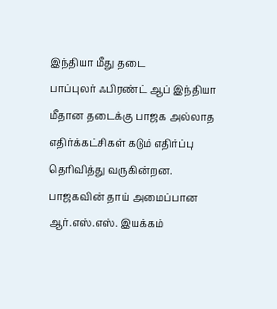இந்தியா மீது தடை
பாப்புலர் ஃபிரண்ட் ஆப் இந்தியா மீதான தடைக்கு பாஜக அல்லாத எதிர்க்கட்சிகள் கடும் எதிர்ப்பு தெரிவித்து வருகின்றன. பாஜகவின் தாய் அமைப்பான ஆர்.எஸ்.எஸ். இயக்கம்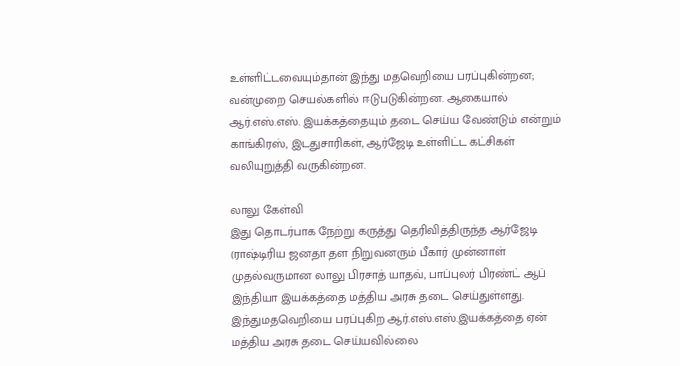உள்ளிட்டவையும்தான் இந்து மதவெறியை பரப்புகின்றன; வன்முறை செயல்களில் ஈடுபடுகின்றன. ஆகையால் ஆர்.எஸ்.எஸ். இயக்கத்தையும் தடை செய்ய வேண்டும் என்றும் காங்கிரஸ், இடதுசாரிகள், ஆர்ஜேடி உள்ளிட்ட கட்சிகள் வலியுறுத்தி வருகின்றன.

லாலு கேள்வி
இது தொடர்பாக நேற்று கருத்து தெரிவித்திருந்த ஆர்ஜேடி (ராஷ்டிரிய ஜனதா தள நிறுவனரும் பீகார் முன்னாள் முதல்வருமான லாலு பிரசாத் யாதவ், பாப்புலர் பிரண்ட் ஆப் இந்தியா இயக்கத்தை மத்திய அரசு தடை செய்துள்ளது. இந்துமதவெறியை பரப்புகிற ஆர்.எஸ்.எஸ்.இயக்கத்தை ஏன் மத்திய அரசு தடை செய்யவில்லை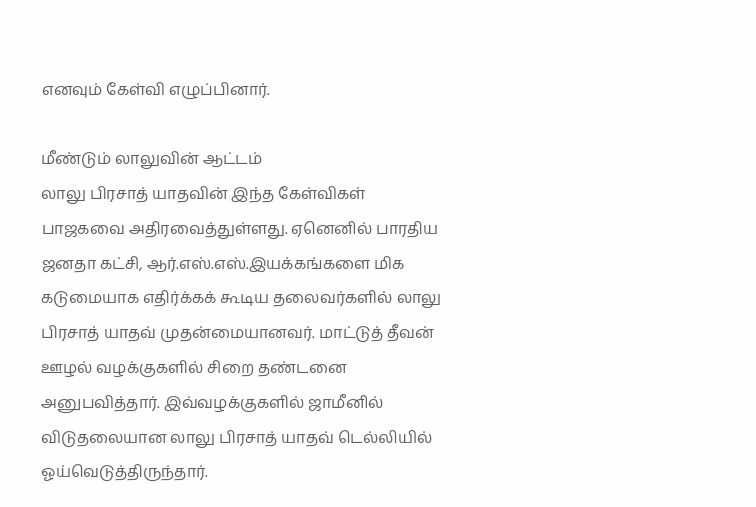எனவும் கேள்வி எழுப்பினார்.

மீண்டும் லாலுவின் ஆட்டம்
லாலு பிரசாத் யாதவின் இந்த கேள்விகள் பாஜகவை அதிரவைத்துள்ளது. ஏனெனில் பாரதிய ஜனதா கட்சி, ஆர்.எஸ்.எஸ்.இயக்கங்களை மிக கடுமையாக எதிர்க்கக் கூடிய தலைவர்களில் லாலு பிரசாத் யாதவ் முதன்மையானவர். மாட்டுத் தீவன் ஊழல் வழக்குகளில் சிறை தண்டனை அனுபவித்தார். இவ்வழக்குகளில் ஜாமீனில் விடுதலையான லாலு பிரசாத் யாதவ் டெல்லியில் ஓய்வெடுத்திருந்தார்.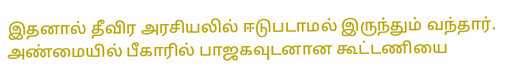இதனால் தீவிர அரசியலில் ஈடுபடாமல் இருந்தும் வந்தார். அண்மையில் பீகாரில் பாஜகவுடனான கூட்டணியை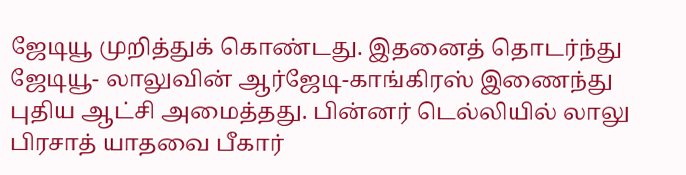ஜேடியூ முறித்துக் கொண்டது. இதனைத் தொடர்ந்து ஜேடியூ- லாலுவின் ஆர்ஜேடி-காங்கிரஸ் இணைந்து புதிய ஆட்சி அமைத்தது. பின்னர் டெல்லியில் லாலு பிரசாத் யாதவை பீகார்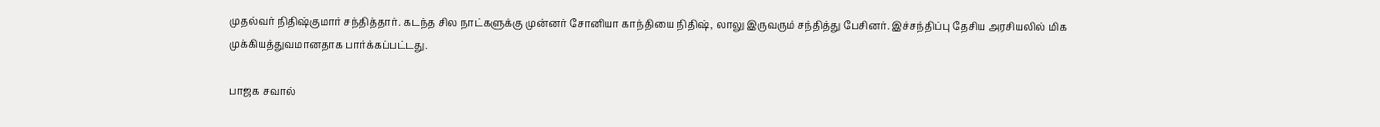முதல்வர் நிதிஷ்குமார் சந்தித்தார். கடந்த சில நாட்களுக்கு முன்னர் சோனியா காந்தியை நிதிஷ், லாலு இருவரும் சந்தித்து பேசினர். இச்சந்திப்பு தேசிய அரசியலில் மிக முக்கியத்துவமானதாக பார்க்கப்பட்டது.

பாஜக சவால்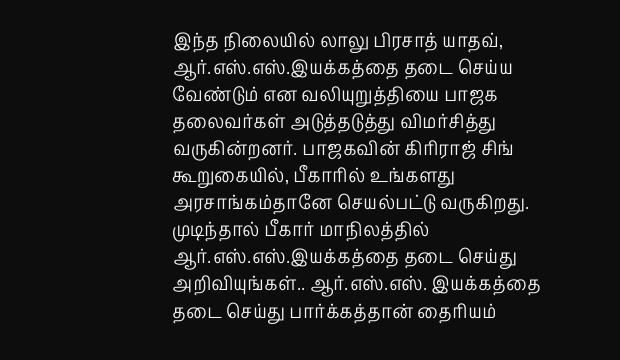இந்த நிலையில் லாலு பிரசாத் யாதவ், ஆர்.எஸ்.எஸ்.இயக்கத்தை தடை செய்ய வேண்டும் என வலியுறுத்தியை பாஜக தலைவர்கள் அடுத்தடுத்து விமர்சித்து வருகின்றனர். பாஜகவின் கிரிராஜ் சிங் கூறுகையில், பீகாரில் உங்களது அரசாங்கம்தானே செயல்பட்டு வருகிறது. முடிந்தால் பீகார் மாநிலத்தில் ஆர்.எஸ்.எஸ்.இயக்கத்தை தடை செய்து அறிவியுங்கள்.. ஆர்.எஸ்.எஸ். இயக்கத்தை தடை செய்து பார்க்கத்தான் தைரியம்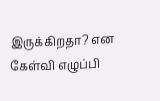இருக்கிறதா? என கேள்வி எழுப்பி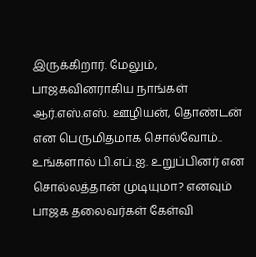இருக்கிறார். மேலும், பாஜகவினராகிய நாங்கள் ஆர்.எஸ்.எஸ். ஊழியன், தொண்டன் என பெருமிதமாக சொல்வோம்.. உங்களால் பி.எப்.ஐ. உறுப்பினர் என சொல்லத்தான் முடியுமா? எனவும் பாஜக தலைவர்கள் கேள்வி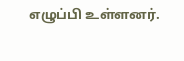எழுப்பி உள்ளனர்.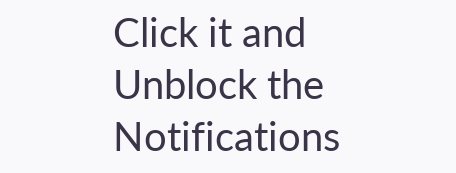Click it and Unblock the Notifications